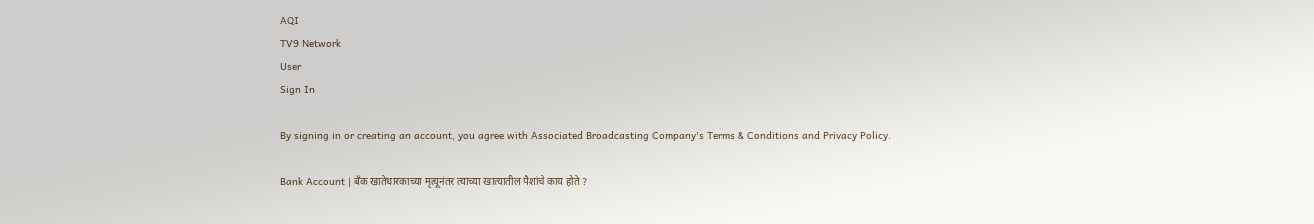AQI
TV9 Network
User
Sign In

By signing in or creating an account, you agree with Associated Broadcasting Company's Terms & Conditions and Privacy Policy.

Bank Account | बॅंक खातेधारकाच्या मृत्यूनंतर त्याच्या खात्यातील पैशांचे काय होते ?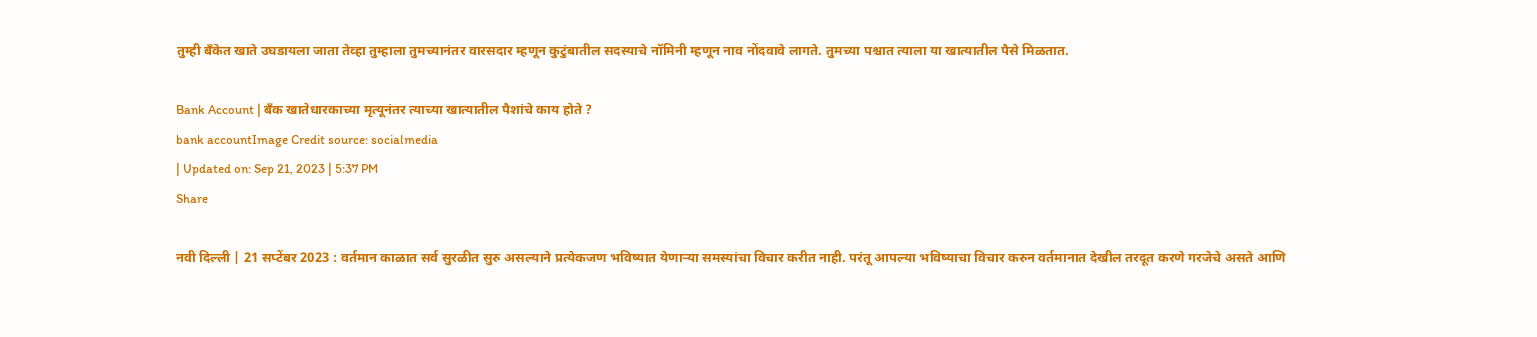तुम्ही बॅंकेत खाते उघडायला जाता तेव्हा तुम्हाला तुमच्यानंतर वारसदार म्हणून कुटुंबातील सदस्याचे नॉमिनी म्हणून नाव नोंदवावे लागते. तुमच्या पश्चात त्याला या खात्यातील पैसे मिळतात.

Bank Account | बॅंक खातेधारकाच्या मृत्यूनंतर त्याच्या खात्यातील पैशांचे काय होते ?
bank accountImage Credit source: socialmedia
| Updated on: Sep 21, 2023 | 5:37 PM
Share

नवी दिल्ली | 21 सप्टेंबर 2023 : वर्तमान काळात सर्व सुरळीत सुरु असल्याने प्रत्येकजण भविष्यात येणाऱ्या समस्यांचा विचार करीत नाही. परंतू आपल्या भविष्याचा विचार करुन वर्तमानात देखील तरदूत करणे गरजेचे असते आणि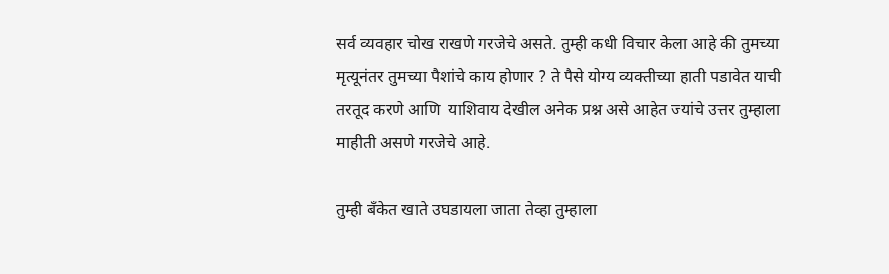सर्व व्यवहार चोख राखणे गरजेचे असते. तुम्ही कधी विचार केला आहे की तुमच्या मृत्यूनंतर तुमच्या पैशांचे काय होणार ? ते पैसे योग्य व्यक्तीच्या हाती पडावेत याची तरतूद करणे आणि  याशिवाय देखील अनेक प्रश्न असे आहेत ज्यांचे उत्तर तुम्हाला माहीती असणे गरजेचे आहे.

तुम्ही बॅंकेत खाते उघडायला जाता तेव्हा तुम्हाला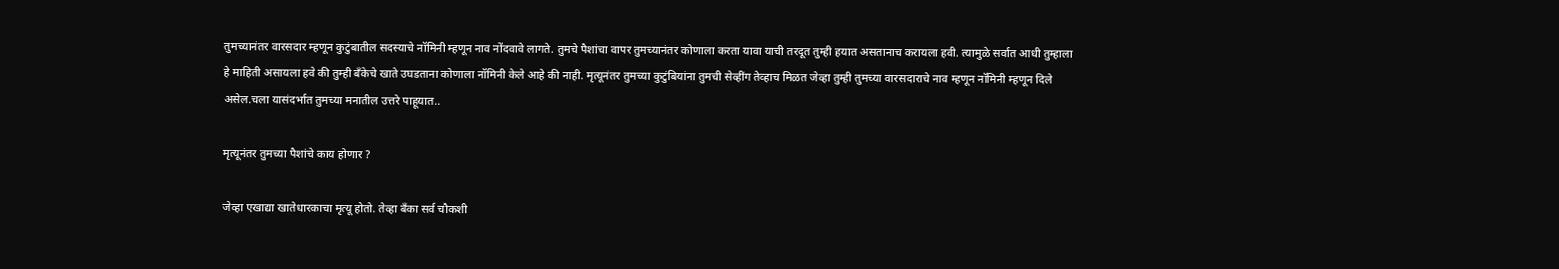तुमच्यानंतर वारसदार म्हणून कुटुंबातील सदस्याचे नॉमिनी म्हणून नाव नोंदवावे लागते. तुमचे पैशांचा वापर तुमच्यानंतर कोणाला करता यावा याची तरदूत तुम्ही हयात असतानाच करायला हवी. त्यामुळे सर्वात आधी तुम्हाला हे माहिती असायला हवे की तुम्ही बॅंकेचे खाते उघडताना कोणाला नॉमिनी केले आहे की नाही. मृत्यूनंतर तुमच्या कुटुंबियांना तुमची सेव्हींग तेव्हाच मिळत जेव्हा तुम्ही तुमच्या वारसदाराचे नाव म्हणून नॉमिनी म्हणून दिले असेल.चला यासंदर्भात तुमच्या मनातील उत्तरे पाहूयात..

मृत्यूनंतर तुमच्या पैशांचे काय होणार ?

जेव्हा एखाद्या खातेधारकाचा मृत्यू होतो. तेव्हा बॅंका सर्व चौकशी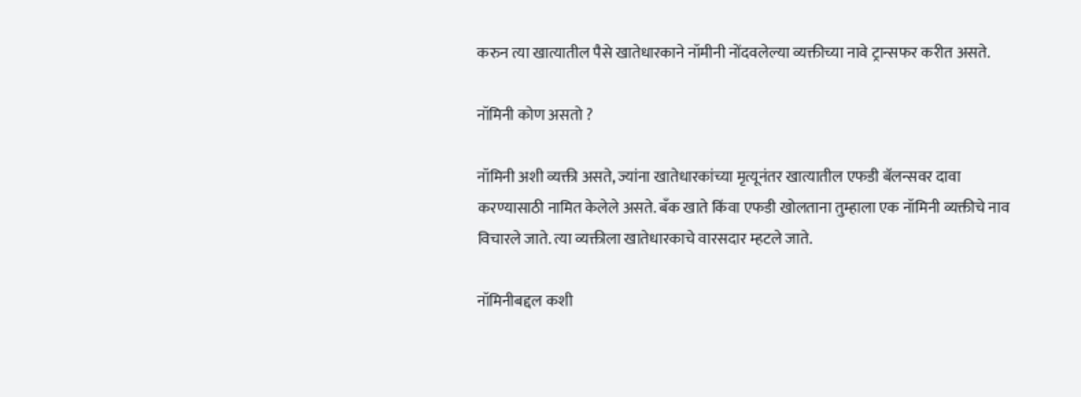करुन त्या खात्यातील पैसे खातेधारकाने नॉमीनी नोंदवलेल्या व्यक्तीच्या नावे ट्रान्सफर करीत असते.

नॉमिनी कोण असतो ?

नॉमिनी अशी व्यक्ती असते, ज्यांना खातेधारकांच्या मृत्यूनंतर खात्यातील एफडी बॅलन्सवर दावा करण्यासाठी नामित केलेले असते. बॅंक खाते किंवा एफडी खोलताना तुम्हाला एक नॉमिनी व्यक्तीचे नाव विचारले जाते. त्या व्यक्तीला खातेधारकाचे वारसदार म्हटले जाते.

नॉमिनीबद्दल कशी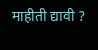माहीती द्यावी ?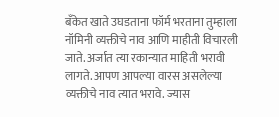बॅंकेत खाते उघडताना फॉर्म भरताना तुम्हाला नॉमिनी व्यक्तीचे नाव आणि माहीती विचारली जाते. अर्जात त्या रकान्यात माहिती भरावी लागते. आपण आपल्या वारस असलेल्या व्यक्तीचे नाव त्यात भरावे. ज्यास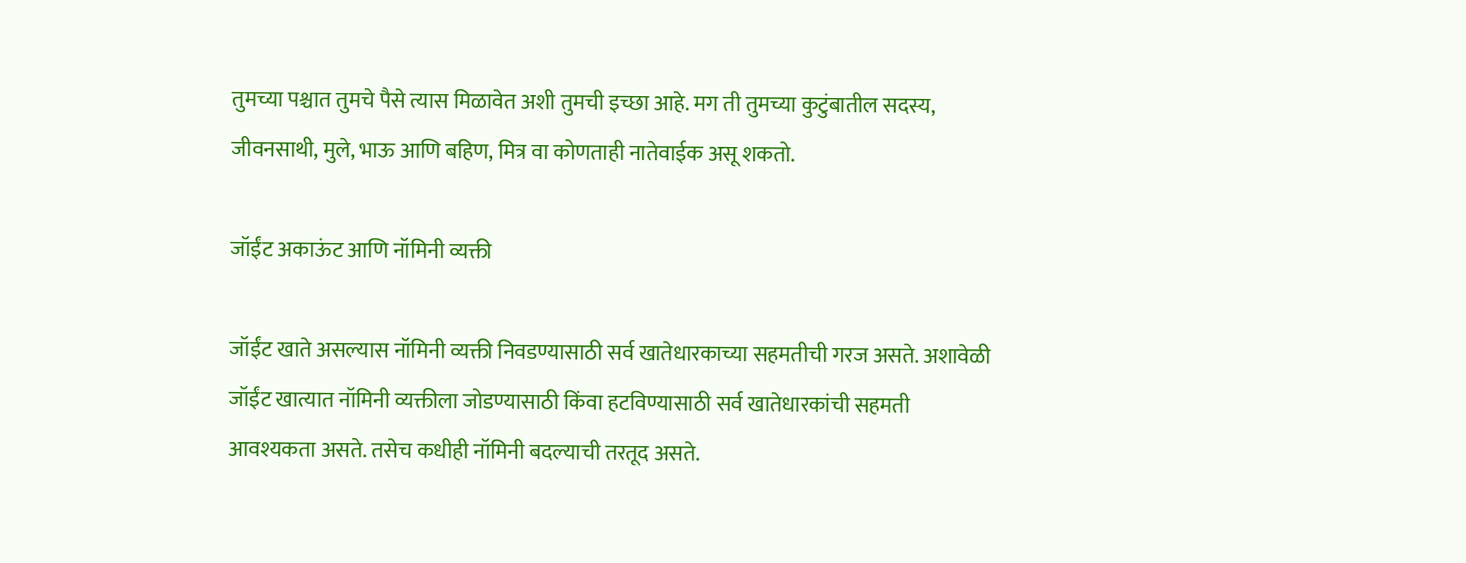तुमच्या पश्चात तुमचे पैसे त्यास मिळावेत अशी तुमची इच्छा आहे. मग ती तुमच्या कुटुंबातील सदस्य, जीवनसाथी, मुले, भाऊ आणि बहिण, मित्र वा कोणताही नातेवाईक असू शकतो.

जॉईंट अकाऊंट आणि नॉमिनी व्यक्ती

जॉईंट खाते असल्यास नॉमिनी व्यक्ती निवडण्यासाठी सर्व खातेधारकाच्या सहमतीची गरज असते. अशावेळी जॉईंट खात्यात नॉमिनी व्यक्तीला जोडण्यासाठी किंवा हटविण्यासाठी सर्व खातेधारकांची सहमती आवश्यकता असते. तसेच कधीही नॉमिनी बदल्याची तरतूद असते.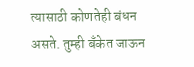त्यासाठी कोणतेही बंधन असते. तुम्ही बॅंकेत जाऊन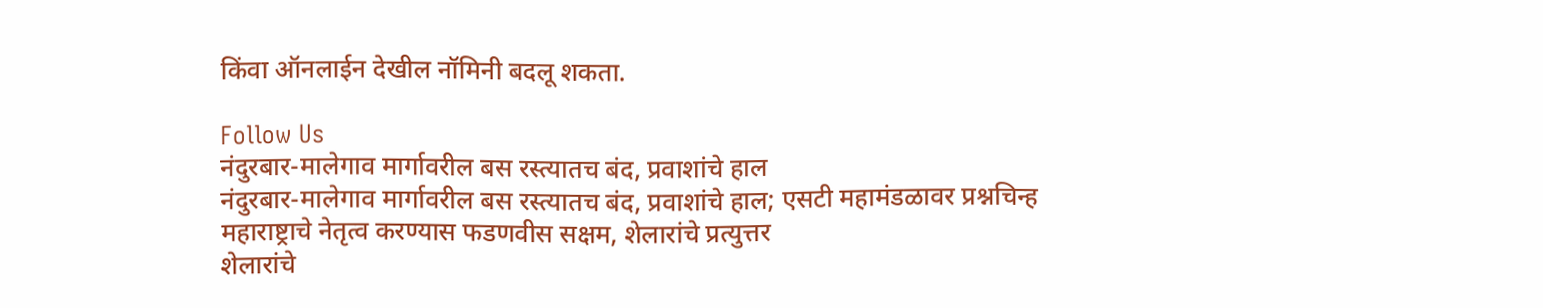किंवा ऑनलाईन देखील नॉमिनी बदलू शकता.

Follow Us
नंदुरबार-मालेगाव मार्गावरील बस रस्त्यातच बंद, प्रवाशांचे हाल
नंदुरबार-मालेगाव मार्गावरील बस रस्त्यातच बंद, प्रवाशांचे हाल; एसटी महामंडळावर प्रश्नचिन्ह
महाराष्ट्राचे नेतृत्व करण्यास फडणवीस सक्षम, शेलारांचे प्रत्युत्तर
शेलारांचे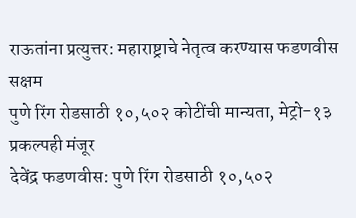राऊतांना प्रत्युत्तर: महाराष्ट्राचे नेतृत्व करण्यास फडणवीस सक्षम
पुणे रिंग रोडसाठी १०,५०२ कोटींची मान्यता, मेट्रो-१३ प्रकल्पही मंजूर
देवेंद्र फडणवीस: पुणे रिंग रोडसाठी १०,५०२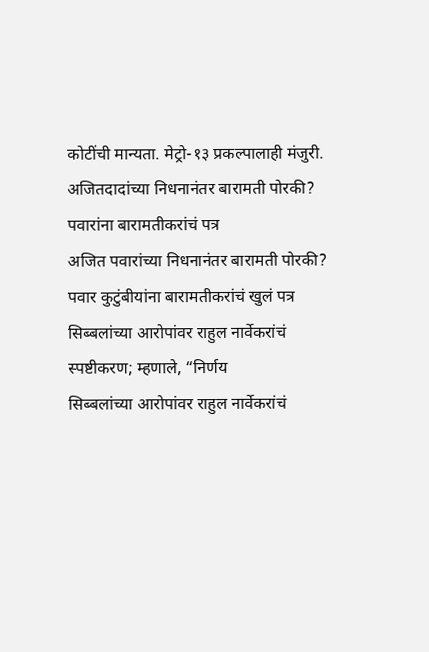कोटींची मान्यता. मेट्रो-१३ प्रकल्पालाही मंजुरी.
अजितदादांच्या निधनानंतर बारामती पोरकी? पवारांना बारामतीकरांचं पत्र
अजित पवारांच्या निधनानंतर बारामती पोरकी? पवार कुटुंबीयांना बारामतीकरांचं खुलं पत्र
सिब्बलांच्या आरोपांवर राहुल नार्वेकरांचं स्पष्टीकरण; म्हणाले, “निर्णय
सिब्बलांच्या आरोपांवर राहुल नार्वेकरांचं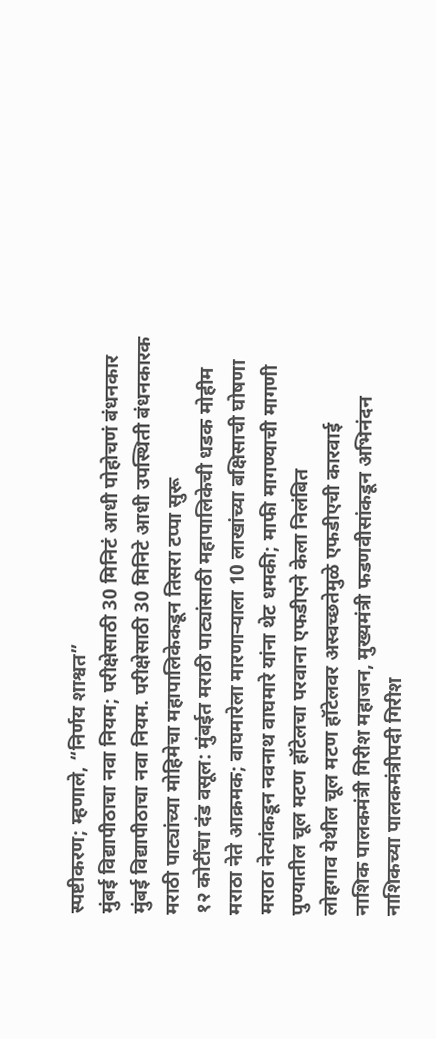स्पष्टीकरण; म्हणाले, “निर्णय शाश्वत”
मुंबई विद्यापीठाचा नवा नियम; परीक्षेसाठी 30 मिनिटं आधी पोहोचणं बंधनकार
मुंबई विद्यापीठाचा नवा नियम. परीक्षेसाठी 30 मिनिटे आधी उपस्थिती बंधनकारक
मराठी पाट्यांच्या मोहिमेचा महापालिकेकडून तिसरा टप्पा सुरू
१२ कोटींचा दंड वसूल: मुंबईत मराठी पाट्यांसाठी महापालिकेची धडक मोहीम
मराठा नेते आक्रमक; वाघमारेला मारणाऱ्याला 10 लाखांच्या बक्षिसाची घोषणा
मराठा नेत्यांकडून नवनाथ वाघमारे यांना थेट धमकी; माफी मागण्याची मागणी
पुण्यातील चूल मटण हॉटेलचा परवाना एफडीएने केला निलंबित
लोहगाव येथील चूल मटण हॉटेलवर अस्वच्छतेमुळे एफडीएची कारवाई
नाशिक पालकमंत्री गिरीश महाजन, मुख्यमंत्री फडणवीसांकडून अभिनंदन
नाशिकच्या पालकमंत्रीपदी गिरीश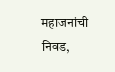महाजनांची निवड,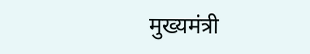मुख्यमंत्री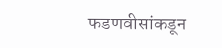फडणवीसांकडून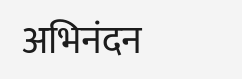अभिनंदन